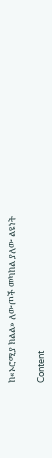ከ«ኦሮሚያ ክልል» ለውጦች መካከል ያለው ልዩነት

Content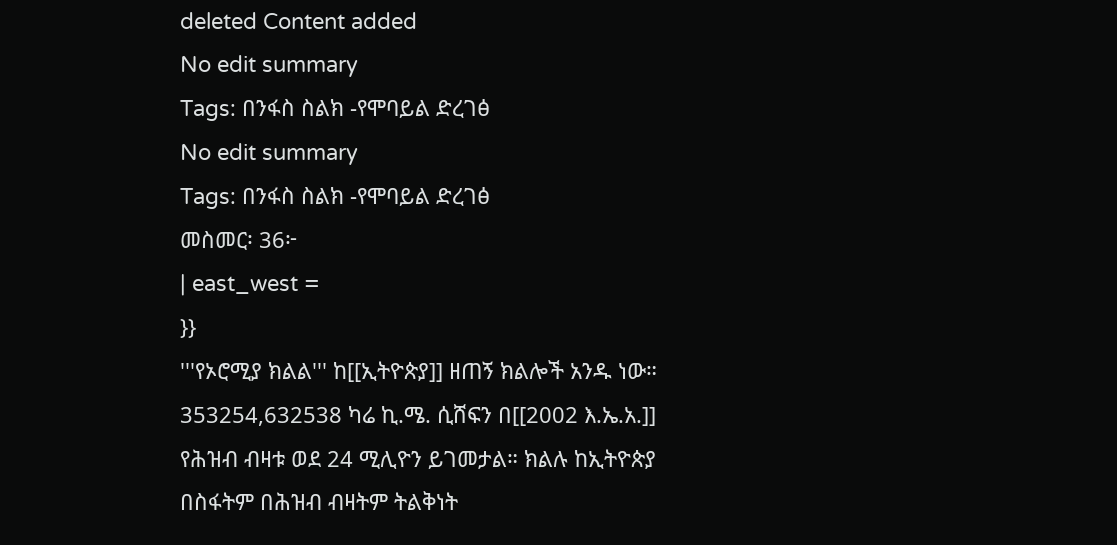deleted Content added
No edit summary
Tags: በንፋስ ስልክ -የሞባይል ድረገፅ
No edit summary
Tags: በንፋስ ስልክ -የሞባይል ድረገፅ
መስመር፡ 36፦
| east_west =
}}
'''የኦሮሚያ ክልል''' ከ[[ኢትዮጵያ]] ዘጠኝ ክልሎች አንዱ ነው። 353254,632538 ካሬ ኪ.ሜ. ሲሸፍን በ[[2002 እ.ኤ.አ.]] የሕዝብ ብዛቱ ወደ 24 ሚሊዮን ይገመታል። ክልሉ ከኢትዮጵያ በስፋትም በሕዝብ ብዛትም ትልቅነት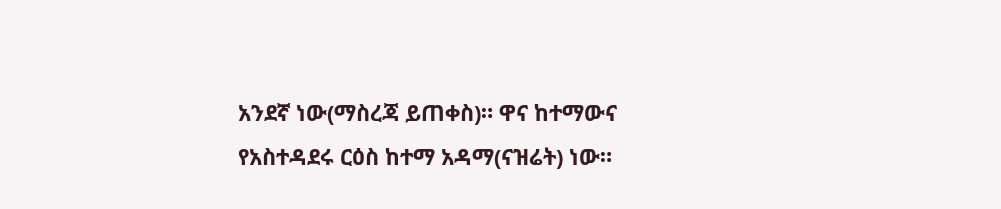አንደኛ ነው(ማስረጃ ይጠቀስ)። ዋና ከተማውና የአስተዳደሩ ርዕስ ከተማ አዳማ(ናዝሬት) ነው።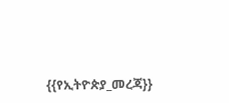{{የኢትዮጵያ_መረጃ}}